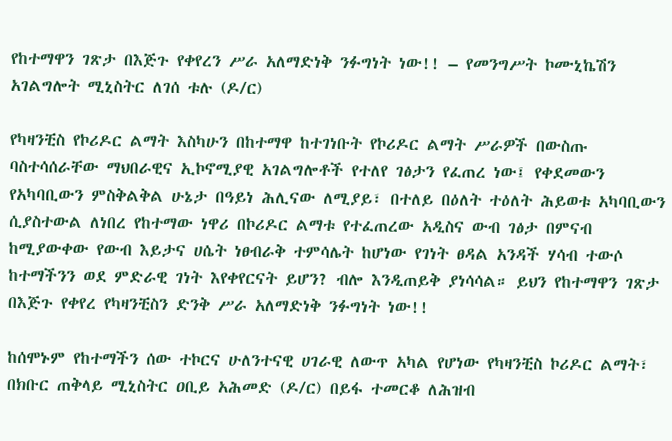የከተማዋን ገጽታ በእጅጉ የቀየረን ሥራ አለማድነቅ ንፉግነት ነው!! – የመንግሥት ኮሙኒኬሽን አገልግሎት ሚኒስትር ለገሰ ቱሉ (ዶ/ር)

የካዛንቺስ የኮሪዶር ልማት እስካሁን በከተማዋ ከተገነቡት የኮሪዶር ልማት ሥራዎች በውስጡ ባስተሳሰራቸው ማህበራዊና ኢኮኖሚያዊ አገልግሎቶች የተለየ ገፅታን የፈጠረ ነው፤ የቀደመውን የአካባቢውን ምስቅልቅል ሁኔታ በዓይነ ሕሊናው ለሚያይ፣ በተለይ በዕለት ተዕለት ሕይወቱ አካባቢውን ሲያስተውል ለነበረ የከተማው ነዋሪ በኮሪዶር ልማቱ የተፈጠረው አዲስና ውብ ገፅታ በምናብ ከሚያውቀው የውብ እይታና ሀሴት ነፀብራቅ ተምሳሌት ከሆነው የገነት ፀዳል አንዳች ሃሳብ ተውሶ ከተማችንን ወደ ምድራዊ ገነት እየቀየርናት ይሆን? ብሎ እንዲጠይቅ ያነሳሳል። ይህን የከተማዋን ገጽታ በእጅጉ የቀየረ የካዛንቺስን ድንቅ ሥራ አለማድነቅ ንፉግነት ነው!!

ከሰሞኑም የከተማችን ሰው ተኮርና ሁለንተናዊ ሀገራዊ ለውጥ አካል የሆነው የካዛንቺስ ኮሪዶር ልማት፣ በክቡር ጠቅላይ ሚኒስትር ዐቢይ አሕመድ (ዶ/ር) በይፋ ተመርቆ ለሕዝብ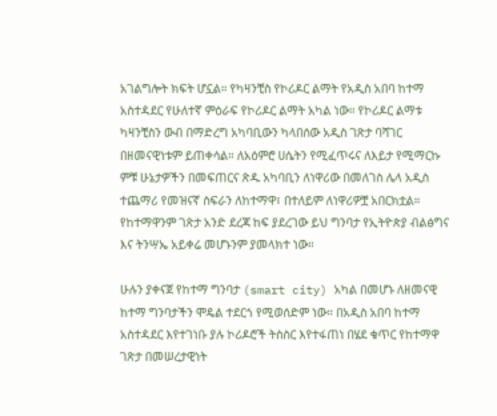አገልግሎት ክፍት ሆኗል። የካዛንቺስ የኮሪዶር ልማት የአዲስ አበባ ከተማ አስተዳደር የሁለተኛ ምዕራፍ የኮሪዶር ልማት አካል ነው። የኮሪዶር ልማቱ ካዛንቺስን ውብ በማድረግ አካባቢውን ካላበሰው አዲስ ገጽታ ባሻገር በዘመናዊነቱም ይጠቀሳል። ለአዕምሮ ሀሴትን የሚፈጥሩና ለእይታ የሚማርኩ ምቹ ሁኔታዎችን በመፍጠርና ጽዱ አካባቢን ለነዋሪው በመለገስ ሌላ አዲስ ተጨማሪ የመዝናኛ ስፍራን ለከተማዋ፣ በተለይም ለነዋሪዎቿ አበርክቷል። የከተማዋንም ገጽታ አንድ ደረጃ ከፍ ያደረገው ይህ ግንባታ የኢትዮጵያ ብልፅግና እና ትንሣኤ አይቀሬ መሆኑንም ያመላክተ ነው።

ሁሉን ያቀናጀ የከተማ ግንባታ (smart city) አካል በመሆኑ ለዘመናዊ ከተማ ግንባታችን ሞዴል ተደርጎ የሚወሰድም ነው። በአዲስ አበባ ከተማ አስተዳደር እየተገነቡ ያሉ ኮሪዶሮች ትስስር እየተፋጠነ በሄደ ቁጥር የከተማዋ ገጽታ በመሠረታዊነት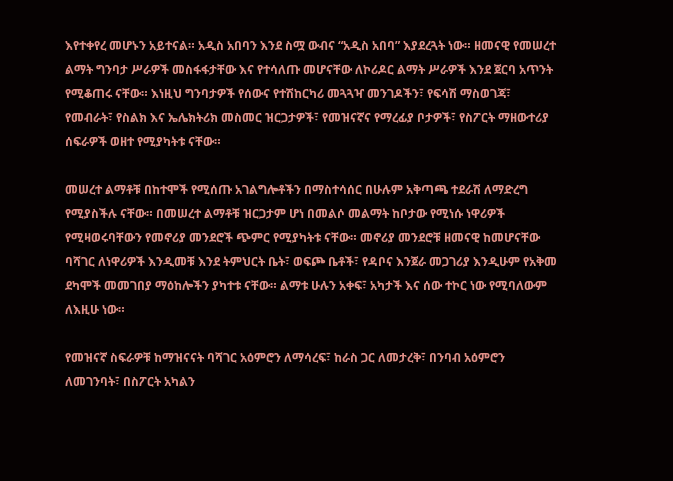እየተቀየረ መሆኑን አይተናል። አዲስ አበባን እንደ ስሟ ውብና “አዲስ አበባ” እያደረጓት ነው። ዘመናዊ የመሠረተ ልማት ግንባታ ሥራዎች መስፋፋታቸው እና የተሳለጡ መሆናቸው ለኮሪዶር ልማት ሥራዎች እንደ ጀርባ አጥንት የሚቆጠሩ ናቸው። እነዚህ ግንባታዎች የሰውና የተሽከርካሪ መጓጓዣ መንገዶችን፣ የፍሳሽ ማስወገጃ፣ የመብራት፣ የስልክ እና ኤሌክትሪክ መስመር ዝርጋታዎች፣ የመዝናኛና የማረፊያ ቦታዎች፣ የስፖርት ማዘውተሪያ ሰፍራዎች ወዘተ የሚያካትቱ ናቸው።

መሠረተ ልማቶቹ በከተሞች የሚሰጡ አገልግሎቶችን በማስተሳሰር በሁሉም አቅጣጫ ተደራሽ ለማድረግ የሚያስችሉ ናቸው። በመሠረተ ልማቶቹ ዝርጋታም ሆነ በመልሶ መልማት ከቦታው የሚነሱ ነዋሪዎች የሚዛወሩባቸውን የመኖሪያ መንደሮች ጭምር የሚያካትቱ ናቸው። መኖሪያ መንደሮቹ ዘመናዊ ከመሆናቸው ባሻገር ለነዋሪዎች እንዲመቹ እንደ ትምህርት ቤት፣ ወፍጮ ቤቶች፣ የዳቦና እንጀራ መጋገሪያ እንዲሁም የአቅመ ደካሞች መመገበያ ማዕከሎችን ያካተቱ ናቸው። ልማቱ ሁሉን አቀፍ፣ አካታች እና ሰው ተኮር ነው የሚባለውም ለእዚሁ ነው።

የመዝናኛ ስፍራዎቹ ከማዝናናት ባሻገር አዕምሮን ለማሳረፍ፣ ከራስ ጋር ለመታረቅ፣ በንባብ አዕምሮን ለመገንባት፣ በስፖርት አካልን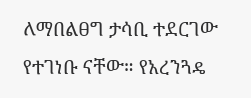ለማበልፀግ ታሳቢ ተደርገው የተገነቡ ናቸው። የአረንጓዴ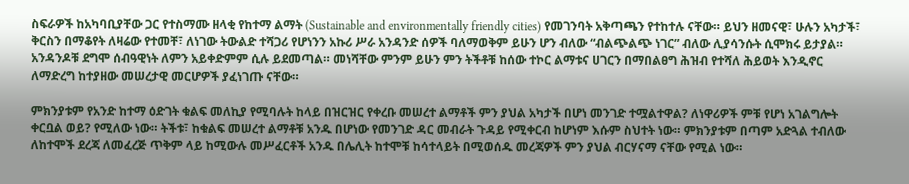ስፍራዎች ከአካባቢያቸው ጋር የተስማሙ ዘላቂ የከተማ ልማት (Sustainable and environmentally friendly cities) የመገንባት አቅጣጫን የተከተሉ ናቸው። ይህን ዘመናዊ፣ ሁሉን አካታች፣ ቅርስን በማቆየት ለዛሬው የተመቸ፣ ለነገው ትውልድ ተሻጋሪ የሆነንን አኩሪ ሥራ አንዳንድ ሰዎች ባለማወቅም ይሁን ሆን ብለው “ብልጭልጭ ነገር” ብለው ሊያሳንሱት ሲሞክሩ ይታያል። አንዳንዶቹ ደግሞ ሰብዓዊነት ለምን አይቀድምም ሲሉ ይደመጣል። መነሻቸው ምንም ይሁን ምን ትችቶቹ ከሰው ተኮር ልማቱና ሀገርን በማበልፀግ ሕዝብ የተሻለ ሕይወት እንዲኖር ለማድረግ ከተያዘው መሠረታዊ መርሆዎች ያፈነገጡ ናቸው።

ምክንያቱም የአንድ ከተማ ዕድገት ቁልፍ መለኪያ የሚባሉት ከላይ በዝርዝር የቀረቡ መሠረተ ልማቶች ምን ያህል አካታች በሆነ መንገድ ተሟልተዋል? ለነዋሪዎች ምቹ የሆነ አገልግሎት ቀርቧል ወይ? የሚለው ነው። ትችቱ፣ ከቁልፍ መሠረተ ልማቶቹ አንዱ በሆነው የመንገድ ዳር መብራት ጉዳይ የሚቀርብ ከሆነም እሱም ስህተት ነው። ምክንያቱም በጣም አድጓል ተብለው ለከተሞች ደረጃ ለመፈረጅ ጥቅም ላይ ከሚውሉ መሥፈርቶች አንዱ በሌሊት ከተሞቹ ከሳተላይት በሚወሰዱ መረጃዎች ምን ያህል ብርሃናማ ናቸው የሚል ነው።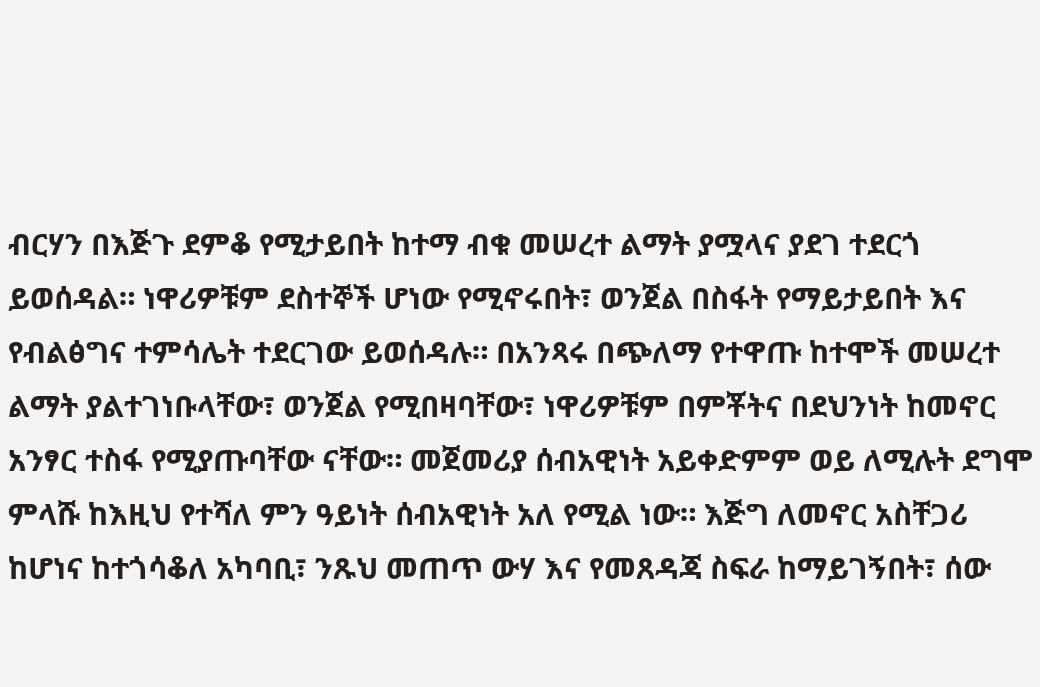ብርሃን በእጅጉ ደምቆ የሚታይበት ከተማ ብቁ መሠረተ ልማት ያሟላና ያደገ ተደርጎ ይወሰዳል። ነዋሪዎቹም ደስተኞች ሆነው የሚኖሩበት፣ ወንጀል በስፋት የማይታይበት እና የብልፅግና ተምሳሌት ተደርገው ይወሰዳሉ። በአንጻሩ በጭለማ የተዋጡ ከተሞች መሠረተ ልማት ያልተገነቡላቸው፣ ወንጀል የሚበዛባቸው፣ ነዋሪዎቹም በምቾትና በደህንነት ከመኖር አንፃር ተስፋ የሚያጡባቸው ናቸው። መጀመሪያ ሰብአዊነት አይቀድምም ወይ ለሚሉት ደግሞ ምላሹ ከእዚህ የተሻለ ምን ዓይነት ሰብአዊነት አለ የሚል ነው። እጅግ ለመኖር አስቸጋሪ ከሆነና ከተጎሳቆለ አካባቢ፣ ንጹህ መጠጥ ውሃ እና የመጸዳጃ ስፍራ ከማይገኝበት፣ ሰው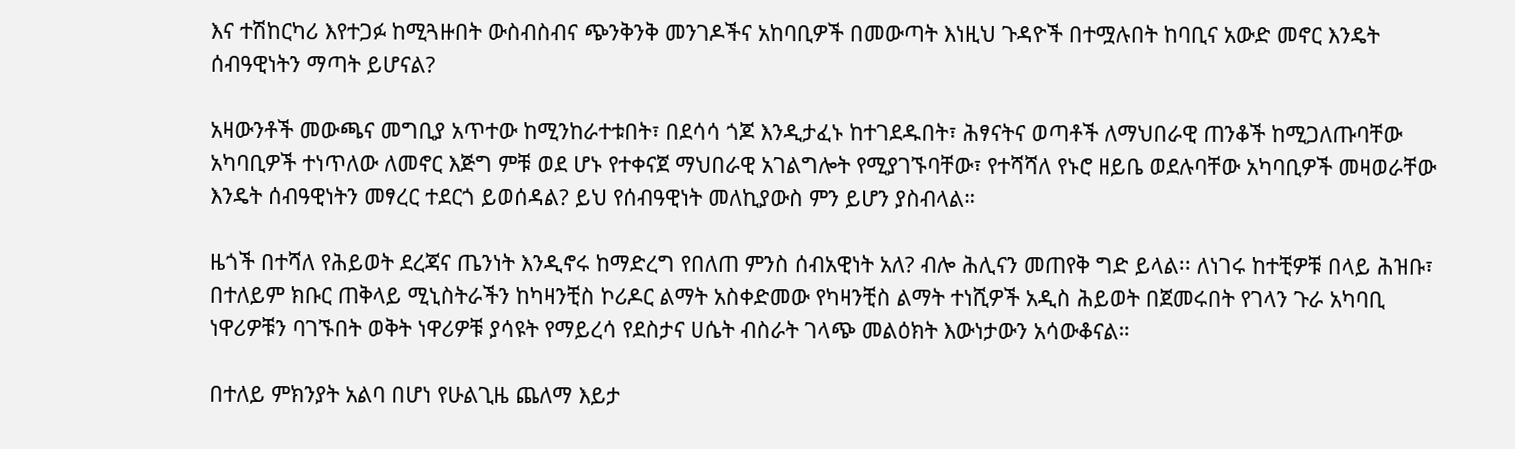እና ተሽከርካሪ እየተጋፉ ከሚጓዙበት ውስብስብና ጭንቅንቅ መንገዶችና አከባቢዎች በመውጣት እነዚህ ጉዳዮች በተሟሉበት ከባቢና አውድ መኖር እንዴት ሰብዓዊነትን ማጣት ይሆናል?

አዛውንቶች መውጫና መግቢያ አጥተው ከሚንከራተቱበት፣ በደሳሳ ጎጆ እንዲታፈኑ ከተገደዱበት፣ ሕፃናትና ወጣቶች ለማህበራዊ ጠንቆች ከሚጋለጡባቸው አካባቢዎች ተነጥለው ለመኖር እጅግ ምቹ ወደ ሆኑ የተቀናጀ ማህበራዊ አገልግሎት የሚያገኙባቸው፣ የተሻሻለ የኑሮ ዘይቤ ወደሉባቸው አካባቢዎች መዛወራቸው እንዴት ሰብዓዊነትን መፃረር ተደርጎ ይወሰዳል? ይህ የሰብዓዊነት መለኪያውስ ምን ይሆን ያስብላል።

ዜጎች በተሻለ የሕይወት ደረጃና ጤንነት እንዲኖሩ ከማድረግ የበለጠ ምንስ ሰብአዊነት አለ? ብሎ ሕሊናን መጠየቅ ግድ ይላል፡፡ ለነገሩ ከተቺዎቹ በላይ ሕዝቡ፣ በተለይም ክቡር ጠቅላይ ሚኒስትራችን ከካዛንቺስ ኮሪዶር ልማት አስቀድመው የካዛንቺስ ልማት ተነሺዎች አዲስ ሕይወት በጀመሩበት የገላን ጉራ አካባቢ ነዋሪዎቹን ባገኙበት ወቅት ነዋሪዎቹ ያሳዩት የማይረሳ የደስታና ሀሴት ብስራት ገላጭ መልዕክት እውነታውን አሳውቆናል።

በተለይ ምክንያት አልባ በሆነ የሁልጊዜ ጨለማ እይታ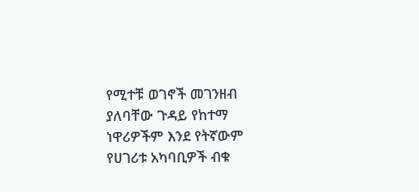የሚተቹ ወገኖች መገንዘብ ያለባቸው ጉዳይ የከተማ ነዋሪዎችም እንደ የትኛውም የሀገሪቱ አካባቢዎች ብቁ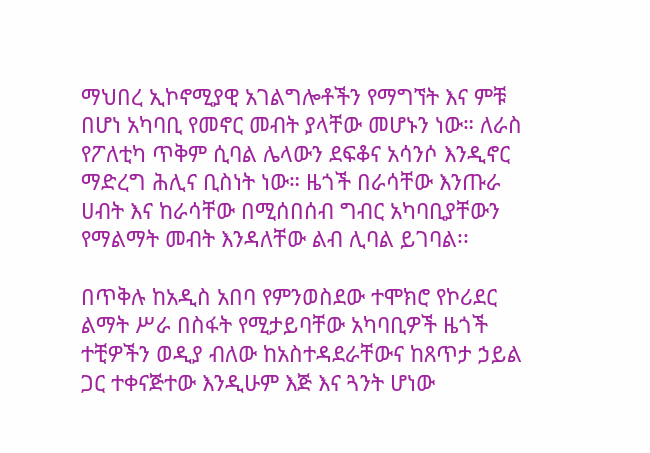ማህበረ ኢኮኖሚያዊ አገልግሎቶችን የማግኘት እና ምቹ በሆነ አካባቢ የመኖር መብት ያላቸው መሆኑን ነው። ለራስ የፖለቲካ ጥቅም ሲባል ሌላውን ደፍቆና አሳንሶ እንዲኖር ማድረግ ሕሊና ቢስነት ነው። ዜጎች በራሳቸው እንጡራ ሀብት እና ከራሳቸው በሚሰበሰብ ግብር አካባቢያቸውን የማልማት መብት እንዳለቸው ልብ ሊባል ይገባል፡፡

በጥቅሉ ከአዲስ አበባ የምንወስደው ተሞክሮ የኮሪደር ልማት ሥራ በስፋት የሚታይባቸው አካባቢዎች ዜጎች ተቺዎችን ወዲያ ብለው ከአስተዳደራቸውና ከጸጥታ ኃይል ጋር ተቀናጅተው እንዲሁም እጅ እና ጓንት ሆነው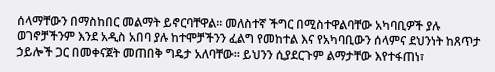ሰላማቸውን በማስከበር መልማት ይኖርባቸዋል። መለስተኛ ችግር በሚስተዋልባቸው አካባቢዎች ያሉ ወገኖቻችንም እንደ አዲስ አበባ ያሉ ከተሞቻችንን ፈልግ የመከተል እና የአካባቢውን ሰላምና ደህንነት ከጸጥታ ኃይሎች ጋር በመቀናጀት መጠበቅ ግዴታ አለባቸው። ይህንን ሲያደርጉም ልማታቸው እየተፋጠነ፣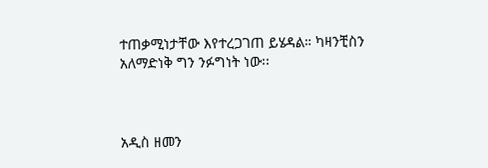ተጠቃሚነታቸው እየተረጋገጠ ይሄዳል። ካዛንቺስን አለማድነቅ ግን ንፉግነት ነው፡፡



አዲስ ዘመን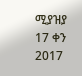ሚያዝያ 17 ቀን 2017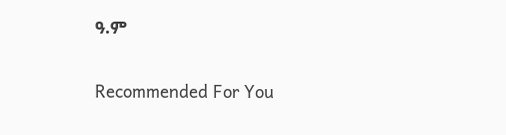ዓ.ም

Recommended For You